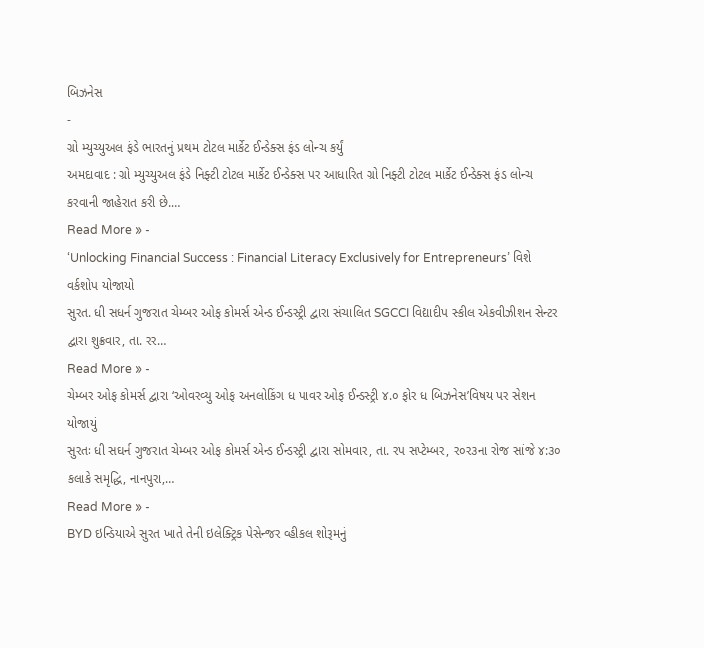બિઝનેસ
-
ગ્રો મ્યુચ્યુઅલ ફંડે ભારતનું પ્રથમ ટોટલ માર્કેટ ઈન્ડેક્સ ફંડ લોન્ચ કર્યું
અમદાવાદ : ગ્રો મ્યુચ્યુઅલ ફંડે નિફ્ટી ટોટલ માર્કેટ ઈન્ડેક્સ પર આધારિત ગ્રો નિફ્ટી ટોટલ માર્કેટ ઈન્ડેક્સ ફંડ લોન્ચ કરવાની જાહેરાત કરી છે.…
Read More » -
‘Unlocking Financial Success : Financial Literacy Exclusively for Entrepreneurs’ વિશે વર્કશોપ યોજાયો
સુરત. ધી સધર્ન ગુજરાત ચેમ્બર ઓફ કોમર્સ એન્ડ ઈન્ડસ્ટ્રી દ્વારા સંચાલિત SGCCI વિદ્યાદીપ સ્કીલ એકવીઝીશન સેન્ટર દ્વારા શુક્રવાર, તા. રર…
Read More » -
ચેમ્બર ઓફ કોમર્સ દ્વારા ‘ઓવરવ્યુ ઓફ અનલોકિંગ ધ પાવર ઓફ ઈન્ડસ્ટ્રી ૪.૦ ફોર ધ બિઝનેસ’વિષય પર સેશન યોજાયું
સુરતઃ ધી સઘર્ન ગુજરાત ચેમ્બર ઓફ કોમર્સ એન્ડ ઈન્ડસ્ટ્રી દ્વારા સોમવાર, તા. રપ સપ્ટેમ્બર, ર૦ર૩ના રોજ સાંજે ૪:૩૦ કલાકે સમૃદ્ધિ, નાનપુરા,…
Read More » -
BYD ઇન્ડિયાએ સુરત ખાતે તેની ઇલેક્ટ્રિક પેસેન્જર વ્હીકલ શોરૂમનું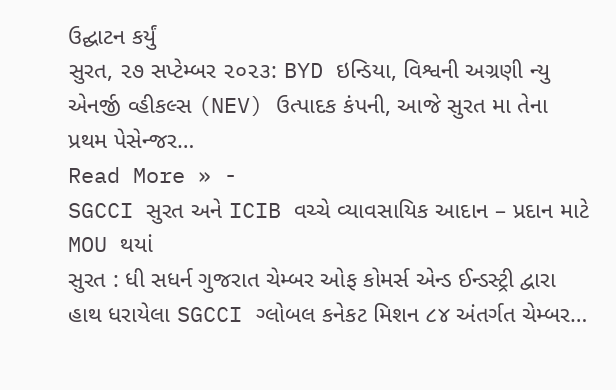ઉદ્ઘાટન કર્યું
સુરત, ૨૭ સપ્ટેમ્બર ૨૦૨૩: BYD ઇન્ડિયા, વિશ્વની અગ્રણી ન્યુ એનર્જી વ્હીકલ્સ (NEV) ઉત્પાદક કંપની, આજે સુરત મા તેના પ્રથમ પેસેન્જર…
Read More » -
SGCCI સુરત અને ICIB વચ્ચે વ્યાવસાયિક આદાન – પ્રદાન માટે MOU થયાં
સુરત : ધી સધર્ન ગુજરાત ચેમ્બર ઓફ કોમર્સ એન્ડ ઈન્ડસ્ટ્રી દ્વારા હાથ ધરાયેલા SGCCI ગ્લોબલ કનેકટ મિશન ૮૪ અંતર્ગત ચેમ્બર…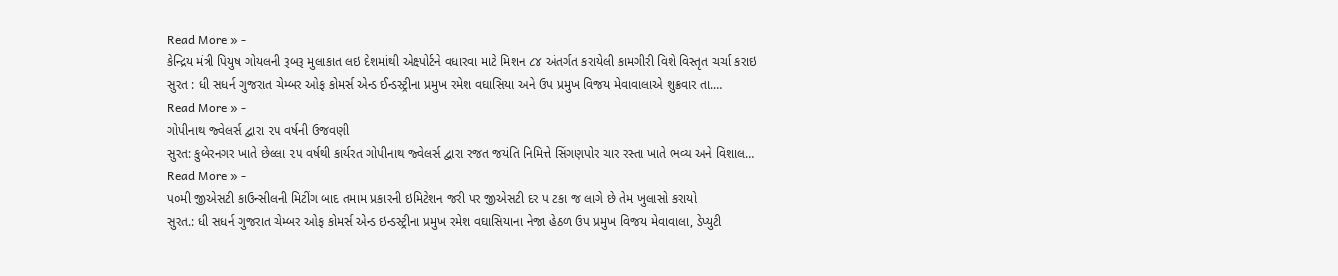Read More » -
કેન્દ્રિય મંત્રી પિયુષ ગોયલની રૂબરૂ મુલાકાત લઇ દેશમાંથી એક્ષ્પોર્ટને વધારવા માટે મિશન ૮૪ અંતર્ગત કરાયેલી કામગીરી વિશે વિસ્તૃત ચર્ચા કરાઇ
સુરત : ધી સધર્ન ગુજરાત ચેમ્બર ઓફ કોમર્સ એન્ડ ઈન્ડસ્ટ્રીના પ્રમુખ રમેશ વઘાસિયા અને ઉપ પ્રમુખ વિજય મેવાવાલાએ શુક્રવાર તા.…
Read More » -
ગોપીનાથ જ્વેલર્સ દ્વારા ૨૫ વર્ષની ઉજવણી
સુરત: કુબેરનગર ખાતે છેલ્લા ૨૫ વર્ષથી કાર્યરત ગોપીનાથ જ્વેલર્સ દ્વારા રજત જયંતિ નિમિત્તે સિંગણપોર ચાર રસ્તા ખાતે ભવ્ય અને વિશાલ…
Read More » -
પ૦મી જીએસટી કાઉન્સીલની મિટીંગ બાદ તમામ પ્રકારની ઇમિટેશન જરી પર જીએસટી દર પ ટકા જ લાગે છે તેમ ખુલાસો કરાયો
સુરત.: ધી સધર્ન ગુજરાત ચેમ્બર ઓફ કોમર્સ એન્ડ ઇન્ડસ્ટ્રીના પ્રમુખ રમેશ વઘાસિયાના નેજા હેઠળ ઉપ પ્રમુખ વિજય મેવાવાલા, ડેપ્યુટી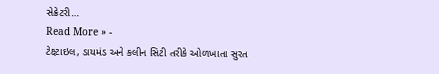સેક્રેટરી…
Read More » -
ટેક્ષ્ટાઇલ, ડાયમંડ અને કલીન સિટી તરીકે ઓળખાતા સુરત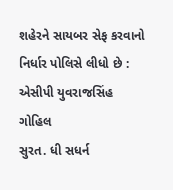શહેરને સાયબર સેફ કરવાનો નિર્ધાર પોલિસે લીધો છે : એસીપી યુવરાજસિંહ ગોહિલ
સુરત. ધી સધર્ન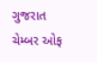ગુજરાત ચેમ્બર ઓફ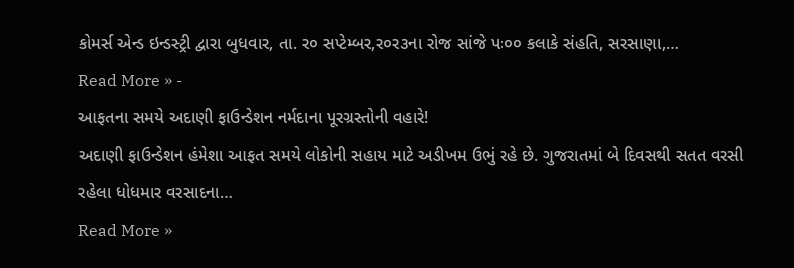કોમર્સ એન્ડ ઇન્ડસ્ટ્રી દ્વારા બુધવાર, તા. ર૦ સપ્ટેમ્બર,ર૦ર૩ના રોજ સાંજે પઃ૦૦ કલાકે સંહતિ, સરસાણા,…
Read More » -
આફતના સમયે અદાણી ફાઉન્ડેશન નર્મદાના પૂરગ્રસ્તોની વહારે!
અદાણી ફાઉન્ડેશન હંમેશા આફત સમયે લોકોની સહાય માટે અડીખમ ઉભું રહે છે. ગુજરાતમાં બે દિવસથી સતત વરસી રહેલા ધોધમાર વરસાદના…
Read More »